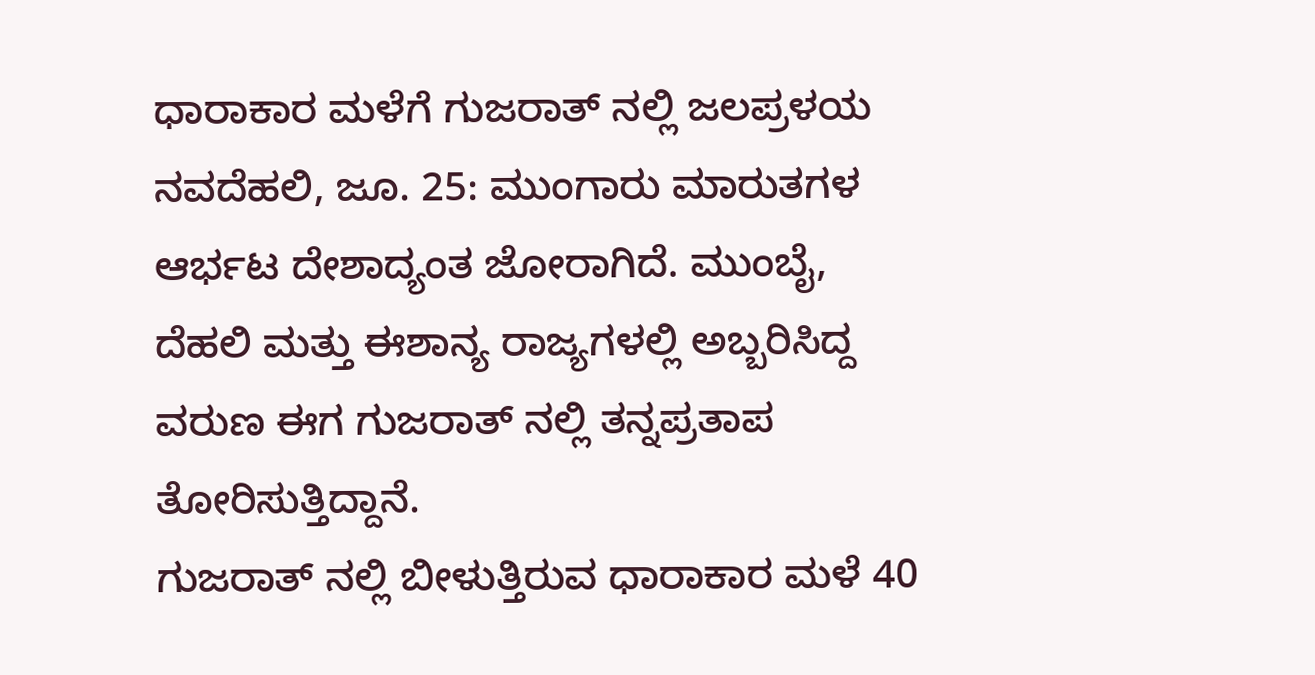ಧಾರಾಕಾರ ಮಳೆಗೆ ಗುಜರಾತ್ ನಲ್ಲಿ ಜಲಪ್ರಳಯ
ನವದೆಹಲಿ, ಜೂ. 25: ಮುಂಗಾರು ಮಾರುತಗಳ ಆರ್ಭಟ ದೇಶಾದ್ಯಂತ ಜೋರಾಗಿದೆ. ಮುಂಬೈ, ದೆಹಲಿ ಮತ್ತು ಈಶಾನ್ಯ ರಾಜ್ಯಗಳಲ್ಲಿ ಅಬ್ಬರಿಸಿದ್ದ ವರುಣ ಈಗ ಗುಜರಾತ್ ನಲ್ಲಿ ತನ್ನಪ್ರತಾಪ ತೋರಿಸುತ್ತಿದ್ದಾನೆ.
ಗುಜರಾತ್ ನಲ್ಲಿ ಬೀಳುತ್ತಿರುವ ಧಾರಾಕಾರ ಮಳೆ 40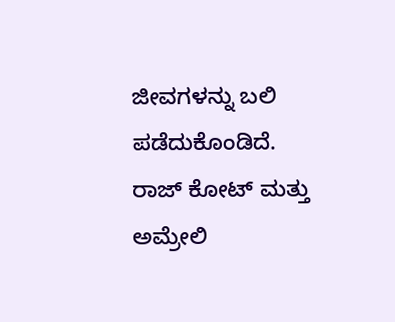ಜೀವಗಳನ್ನು ಬಲಿ ಪಡೆದುಕೊಂಡಿದೆ. ರಾಜ್ ಕೋಟ್ ಮತ್ತು ಅಮ್ರೇಲಿ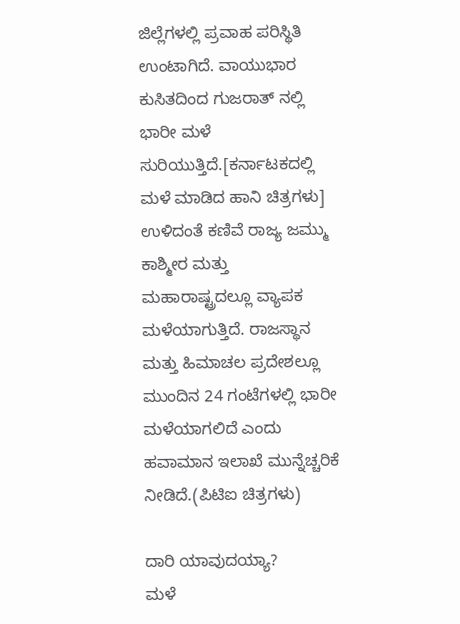ಜಿಲ್ಲೆಗಳಲ್ಲಿ ಪ್ರವಾಹ ಪರಿಸ್ಥಿತಿ ಉಂಟಾಗಿದೆ. ವಾಯುಭಾರ ಕುಸಿತದಿಂದ ಗುಜರಾತ್ ನಲ್ಲಿ ಭಾರೀ ಮಳೆ ಸುರಿಯುತ್ತಿದೆ.[ಕರ್ನಾಟಕದಲ್ಲಿ ಮಳೆ ಮಾಡಿದ ಹಾನಿ ಚಿತ್ರಗಳು]
ಉಳಿದಂತೆ ಕಣಿವೆ ರಾಜ್ಯ ಜಮ್ಮು ಕಾಶ್ಮೀರ ಮತ್ತು ಮಹಾರಾಷ್ಟ್ರದಲ್ಲೂ ವ್ಯಾಪಕ ಮಳೆಯಾಗುತ್ತಿದೆ. ರಾಜಸ್ಥಾನ ಮತ್ತು ಹಿಮಾಚಲ ಪ್ರದೇಶಲ್ಲೂ ಮುಂದಿನ 24 ಗಂಟೆಗಳಲ್ಲಿ ಭಾರೀ ಮಳೆಯಾಗಲಿದೆ ಎಂದು ಹವಾಮಾನ ಇಲಾಖೆ ಮುನ್ನೆಚ್ಚರಿಕೆ ನೀಡಿದೆ.(ಪಿಟಿಐ ಚಿತ್ರಗಳು)

ದಾರಿ ಯಾವುದಯ್ಯಾ?
ಮಳೆ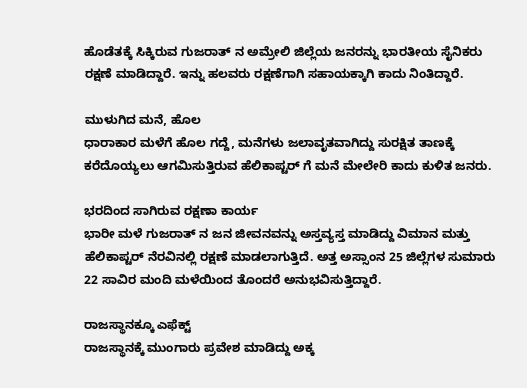ಹೊಡೆತಕ್ಕೆ ಸಿಕ್ಕಿರುವ ಗುಜರಾತ್ ನ ಅಮ್ರೇಲಿ ಜಿಲ್ಲೆಯ ಜನರನ್ನು ಭಾರತೀಯ ಸೈನಿಕರು ರಕ್ಷಣೆ ಮಾಡಿದ್ದಾರೆ. ಇನ್ನು ಹಲವರು ರಕ್ಷಣೆಗಾಗಿ ಸಹಾಯಕ್ಕಾಗಿ ಕಾದು ನಿಂತಿದ್ದಾರೆ.

ಮುಳುಗಿದ ಮನೆ, ಹೊಲ
ಧಾರಾಕಾರ ಮಳೆಗೆ ಹೊಲ ಗದ್ದೆ, ಮನೆಗಳು ಜಲಾವೃತವಾಗಿದ್ದು ಸುರಕ್ಷಿತ ತಾಣಕ್ಕೆ ಕರೆದೊಯ್ಯಲು ಆಗಮಿಸುತ್ತಿರುವ ಹೆಲಿಕಾಪ್ಟರ್ ಗೆ ಮನೆ ಮೇಲೇರಿ ಕಾದು ಕುಳಿತ ಜನರು.

ಭರದಿಂದ ಸಾಗಿರುವ ರಕ್ಷಣಾ ಕಾರ್ಯ
ಭಾರೀ ಮಳೆ ಗುಜರಾತ್ ನ ಜನ ಜೀವನವನ್ನು ಅಸ್ತವ್ಯಸ್ತ ಮಾಡಿದ್ದು ವಿಮಾನ ಮತ್ತು ಹೆಲಿಕಾಪ್ಟರ್ ನೆರವಿನಲ್ಲಿ ರಕ್ಷಣೆ ಮಾಡಲಾಗುತ್ತಿದೆ. ಅತ್ತ ಅಸ್ಸಾಂನ 25 ಜಿಲ್ಲೆಗಳ ಸುಮಾರು 22 ಸಾವಿರ ಮಂದಿ ಮಳೆಯಿಂದ ತೊಂದರೆ ಅನುಭವಿಸುತ್ತಿದ್ದಾರೆ.

ರಾಜಸ್ಥಾನಕ್ಕೂ ಎಫೆಕ್ಟ್
ರಾಜಸ್ಥಾನಕ್ಕೆ ಮುಂಗಾರು ಪ್ರವೇಶ ಮಾಡಿದ್ದು ಅಕ್ಕ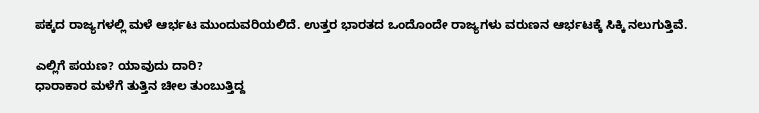ಪಕ್ಕದ ರಾಜ್ಯಗಳಲ್ಲಿ ಮಳೆ ಆರ್ಭಟ ಮುಂದುವರಿಯಲಿದೆ. ಉತ್ತರ ಭಾರತದ ಒಂದೊಂದೇ ರಾಜ್ಯಗಳು ವರುಣನ ಆರ್ಭಟಕ್ಕೆ ಸಿಕ್ಕಿ ನಲುಗುತ್ತಿವೆ.

ಎಲ್ಲಿಗೆ ಪಯಣ? ಯಾವುದು ದಾರಿ?
ಧಾರಾಕಾರ ಮಳೆಗೆ ತುತ್ತಿನ ಚೀಲ ತುಂಬುತ್ತಿದ್ದ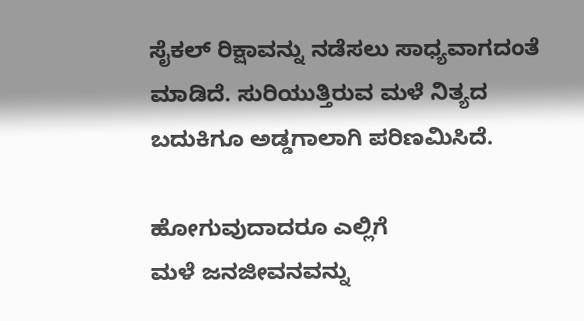ಸೈಕಲ್ ರಿಕ್ಷಾವನ್ನು ನಡೆಸಲು ಸಾಧ್ಯವಾಗದಂತೆ ಮಾಡಿದೆ. ಸುರಿಯುತ್ತಿರುವ ಮಳೆ ನಿತ್ಯದ ಬದುಕಿಗೂ ಅಡ್ಡಗಾಲಾಗಿ ಪರಿಣಮಿಸಿದೆ.

ಹೋಗುವುದಾದರೂ ಎಲ್ಲಿಗೆ
ಮಳೆ ಜನಜೀವನವನ್ನು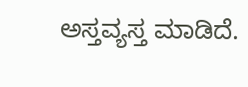ಅಸ್ತವ್ಯಸ್ತ ಮಾಡಿದೆ.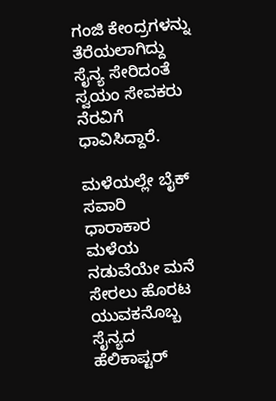ಗಂಜಿ ಕೇಂದ್ರಗಳನ್ನು ತೆರೆಯಲಾಗಿದ್ದು ಸೈನ್ಯ ಸೇರಿದಂತೆ ಸ್ವಯಂ ಸೇವಕರು ನೆರವಿಗೆ ಧಾವಿಸಿದ್ದಾರೆ.

ಮಳೆಯಲ್ಲೇ ಬೈಕ್ ಸವಾರಿ
ಧಾರಾಕಾರ ಮಳೆಯ ನಡುವೆಯೇ ಮನೆ ಸೇರಲು ಹೊರಟ ಯುವಕನೊಬ್ಬ ಸೈನ್ಯದ ಹೆಲಿಕಾಪ್ಟರ್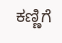ಕಣ್ಣಿಗೆ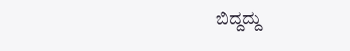ಬಿದ್ದದ್ದು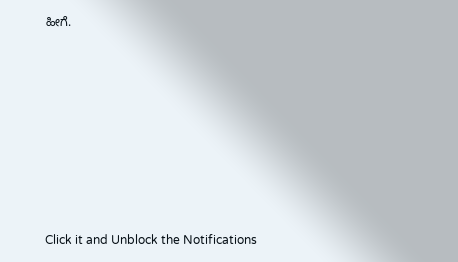ಹೀಗೆ.












Click it and Unblock the Notifications